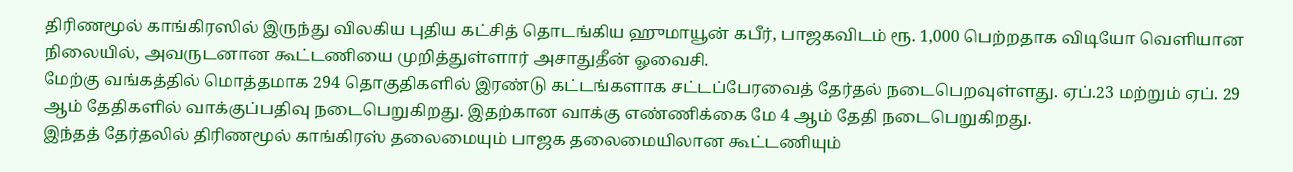திரிணமூல் காங்கிரஸில் இருந்து விலகிய புதிய கட்சித் தொடங்கிய ஹுமாயூன் கபீர், பாஜகவிடம் ரூ. 1,000 பெற்றதாக விடியோ வெளியான நிலையில், அவருடனான கூட்டணியை முறித்துள்ளார் அசாதுதீன் ஓவைசி.
மேற்கு வங்கத்தில் மொத்தமாக 294 தொகுதிகளில் இரண்டு கட்டங்களாக சட்டப்பேரவைத் தேர்தல் நடைபெறவுள்ளது. ஏப்.23 மற்றும் ஏப். 29 ஆம் தேதிகளில் வாக்குப்பதிவு நடைபெறுகிறது. இதற்கான வாக்கு எண்ணிக்கை மே 4 ஆம் தேதி நடைபெறுகிறது.
இந்தத் தேர்தலில் திரிணமூல் காங்கிரஸ் தலைமையும் பாஜக தலைமையிலான கூட்டணியும்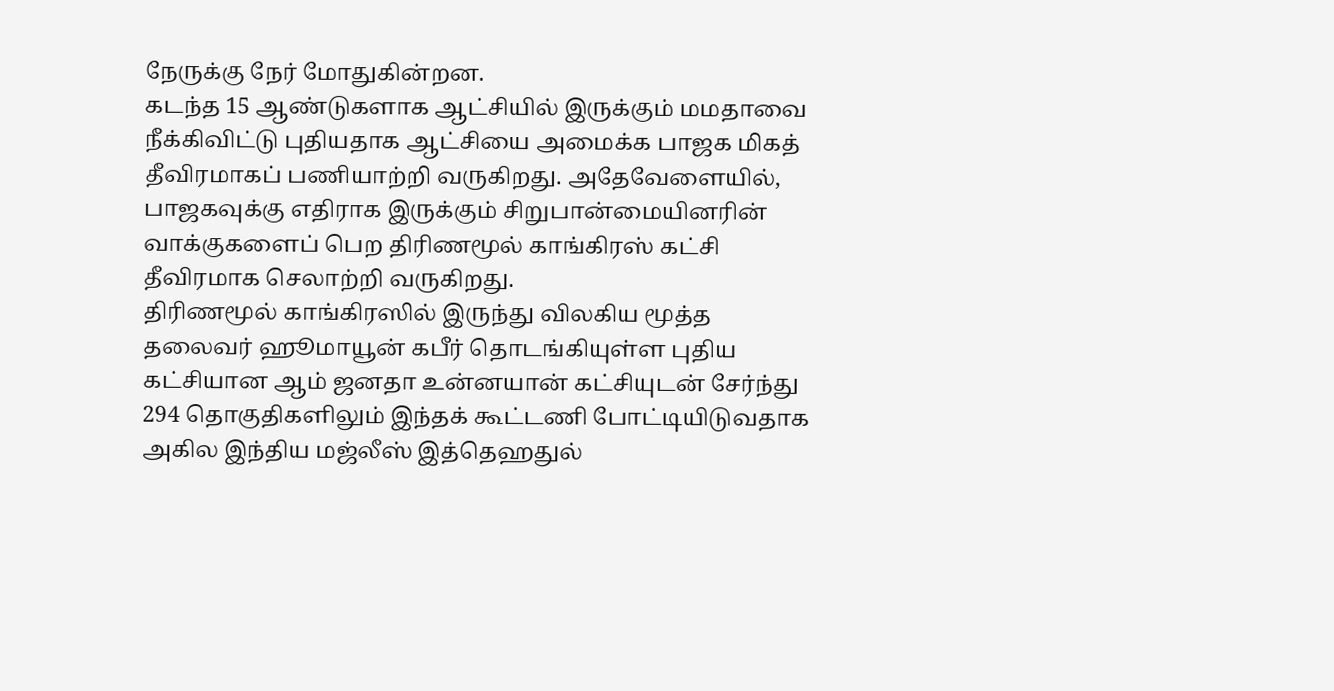நேருக்கு நேர் மோதுகின்றன.
கடந்த 15 ஆண்டுகளாக ஆட்சியில் இருக்கும் மமதாவை நீக்கிவிட்டு புதியதாக ஆட்சியை அமைக்க பாஜக மிகத் தீவிரமாகப் பணியாற்றி வருகிறது. அதேவேளையில், பாஜகவுக்கு எதிராக இருக்கும் சிறுபான்மையினரின் வாக்குகளைப் பெற திரிணமூல் காங்கிரஸ் கட்சி தீவிரமாக செலாற்றி வருகிறது.
திரிணமூல் காங்கிரஸில் இருந்து விலகிய மூத்த தலைவர் ஹூமாயூன் கபீர் தொடங்கியுள்ள புதிய கட்சியான ஆம் ஜனதா உன்னயான் கட்சியுடன் சேர்ந்து 294 தொகுதிகளிலும் இந்தக் கூட்டணி போட்டியிடுவதாக அகில இந்திய மஜ்லீஸ் இத்தெஹதுல்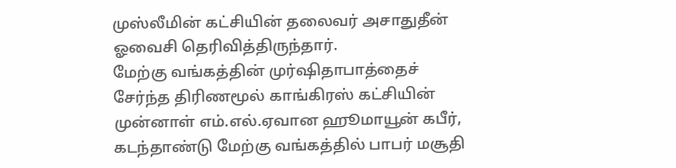முஸ்லீமின் கட்சியின் தலைவர் அசாதுதீன் ஓவைசி தெரிவித்திருந்தார்.
மேற்கு வங்கத்தின் முர்ஷிதாபாத்தைச் சேர்ந்த திரிணமூல் காங்கிரஸ் கட்சியின் முன்னாள் எம்.எல்.ஏவான ஹூமாயூன் கபீர், கடந்தாண்டு மேற்கு வங்கத்தில் பாபர் மசூதி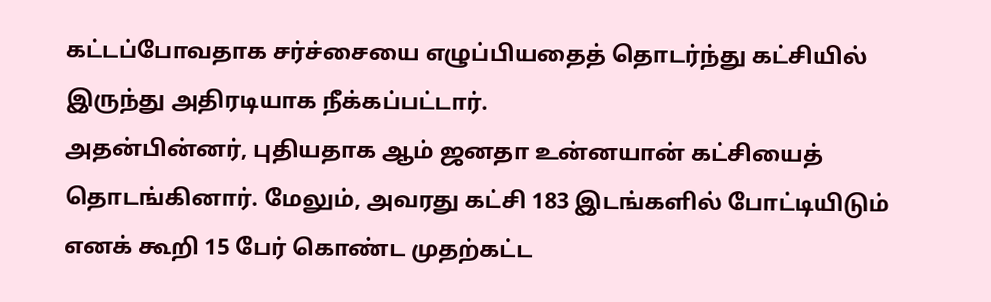கட்டப்போவதாக சர்ச்சையை எழுப்பியதைத் தொடர்ந்து கட்சியில் இருந்து அதிரடியாக நீக்கப்பட்டார்.
அதன்பின்னர், புதியதாக ஆம் ஜனதா உன்னயான் கட்சியைத் தொடங்கினார். மேலும், அவரது கட்சி 183 இடங்களில் போட்டியிடும் எனக் கூறி 15 பேர் கொண்ட முதற்கட்ட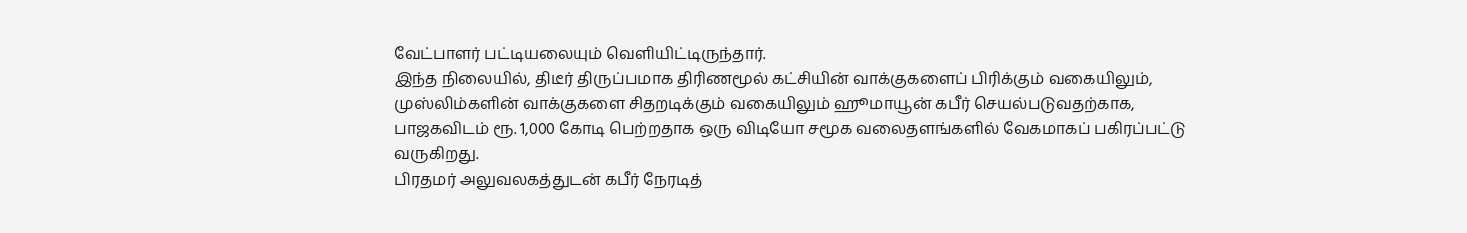வேட்பாளர் பட்டியலையும் வெளியிட்டிருந்தார்.
இந்த நிலையில், திடீர் திருப்பமாக திரிணமூல் கட்சியின் வாக்குகளைப் பிரிக்கும் வகையிலும், முஸ்லிம்களின் வாக்குகளை சிதறடிக்கும் வகையிலும் ஹூமாயூன் கபீர் செயல்படுவதற்காக, பாஜகவிடம் ரூ. 1,000 கோடி பெற்றதாக ஒரு விடியோ சமூக வலைதளங்களில் வேகமாகப் பகிரப்பட்டு வருகிறது.
பிரதமர் அலுவலகத்துடன் கபீர் நேரடித்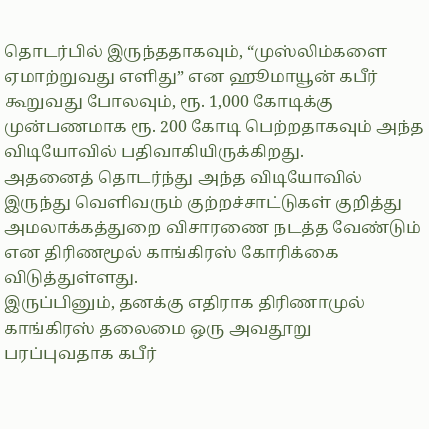தொடர்பில் இருந்ததாகவும், “முஸ்லிம்களை ஏமாற்றுவது எளிது” என ஹூமாயூன் கபீர் கூறுவது போலவும், ரூ. 1,000 கோடிக்கு முன்பணமாக ரூ. 200 கோடி பெற்றதாகவும் அந்த விடியோவில் பதிவாகியிருக்கிறது.
அதனைத் தொடர்ந்து அந்த விடியோவில் இருந்து வெளிவரும் குற்றச்சாட்டுகள் குறித்து அமலாக்கத்துறை விசாரணை நடத்த வேண்டும் என திரிணமூல் காங்கிரஸ் கோரிக்கை விடுத்துள்ளது.
இருப்பினும், தனக்கு எதிராக திரிணாமுல் காங்கிரஸ் தலைமை ஒரு அவதூறு பரப்புவதாக கபீர்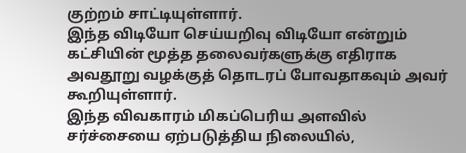குற்றம் சாட்டியுள்ளார்.
இந்த விடியோ செய்யறிவு விடியோ என்றும் கட்சியின் மூத்த தலைவர்களுக்கு எதிராக அவதூறு வழக்குத் தொடரப் போவதாகவும் அவர் கூறியுள்ளார்.
இந்த விவகாரம் மிகப்பெரிய அளவில் சர்ச்சையை ஏற்படுத்திய நிலையில்,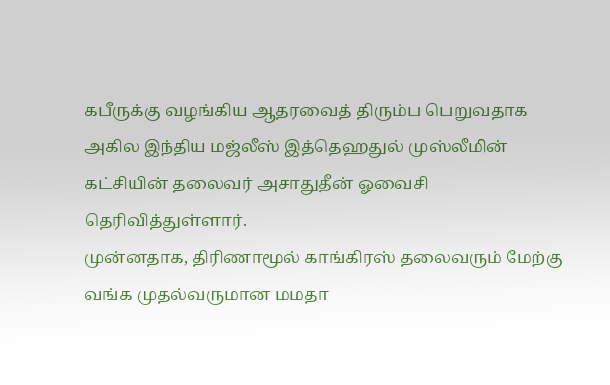கபீருக்கு வழங்கிய ஆதரவைத் திரும்ப பெறுவதாக அகில இந்திய மஜ்லீஸ் இத்தெஹதுல் முஸ்லீமின் கட்சியின் தலைவர் அசாதுதீன் ஓவைசி தெரிவித்துள்ளார்.
முன்னதாக, திரிணாமூல் காங்கிரஸ் தலைவரும் மேற்கு வங்க முதல்வருமான மமதா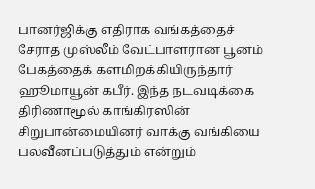பானர்ஜிக்கு எதிராக வங்கத்தைச் சேராத முஸ்லீம் வேட்பாளரான பூனம் பேகத்தைக் களமிறக்கியிருந்தார் ஹூமாயூன் கபீர். இந்த நடவடிக்கை திரிணாமூல் காங்கிரஸின் சிறுபான்மையினர் வாக்கு வங்கியை பலவீனப்படுத்தும் என்றும்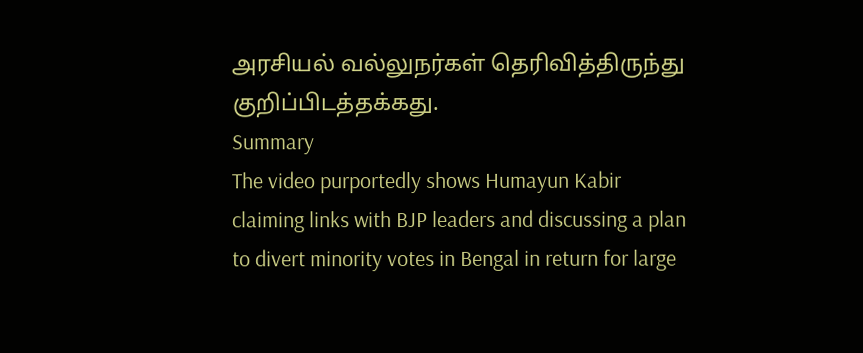அரசியல் வல்லுநர்கள் தெரிவித்திருந்து குறிப்பிடத்தக்கது.
Summary
The video purportedly shows Humayun Kabir claiming links with BJP leaders and discussing a plan to divert minority votes in Bengal in return for large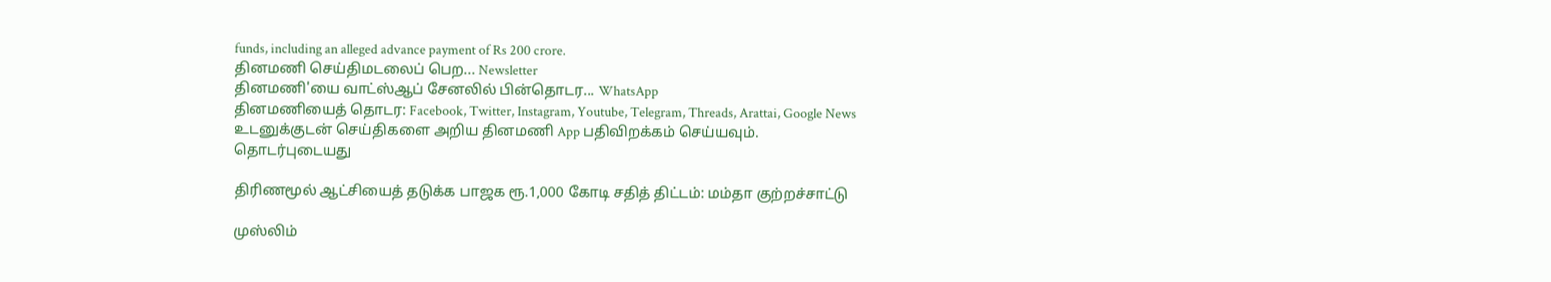funds, including an alleged advance payment of Rs 200 crore.
தினமணி செய்திமடலைப் பெற... Newsletter
தினமணி'யை வாட்ஸ்ஆப் சேனலில் பின்தொடர... WhatsApp
தினமணியைத் தொடர: Facebook, Twitter, Instagram, Youtube, Telegram, Threads, Arattai, Google News
உடனுக்குடன் செய்திகளை அறிய தினமணி App பதிவிறக்கம் செய்யவும்.
தொடர்புடையது

திரிணமூல் ஆட்சியைத் தடுக்க பாஜக ரூ.1,000 கோடி சதித் திட்டம்: மம்தா குற்றச்சாட்டு

முஸ்லிம்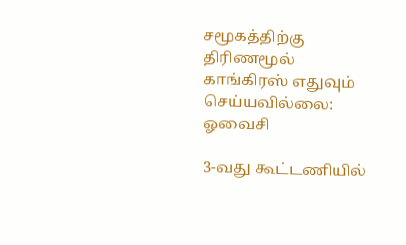சமூகத்திற்கு திரிணமூல் காங்கிரஸ் எதுவும் செய்யவில்லை: ஓவைசி

3-வது கூட்டணியில்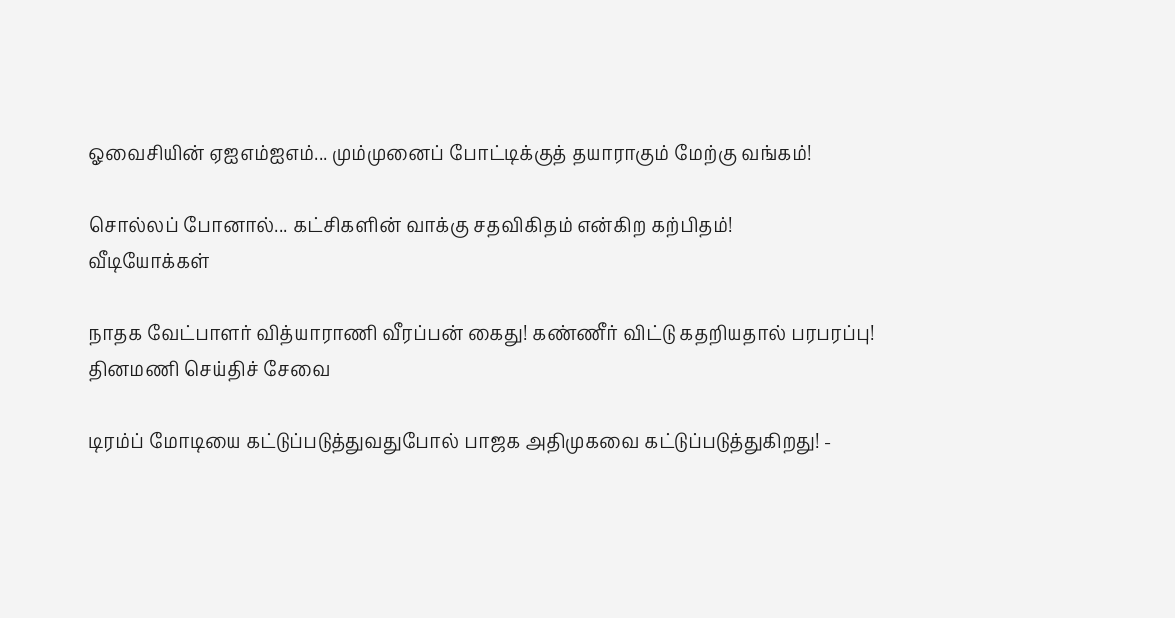ஓவைசியின் ஏஐஎம்ஐஎம்... மும்முனைப் போட்டிக்குத் தயாராகும் மேற்கு வங்கம்!

சொல்லப் போனால்... கட்சிகளின் வாக்கு சதவிகிதம் என்கிற கற்பிதம்!
வீடியோக்கள்

நாதக வேட்பாளர் வித்யாராணி வீரப்பன் கைது! கண்ணீர் விட்டு கதறியதால் பரபரப்பு!
தினமணி செய்திச் சேவை

டிரம்ப் மோடியை கட்டுப்படுத்துவதுபோல் பாஜக அதிமுகவை கட்டுப்படுத்துகிறது! -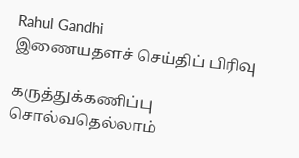Rahul Gandhi
இணையதளச் செய்திப் பிரிவு

கருத்துக்கணிப்பு சொல்வதெல்லாம்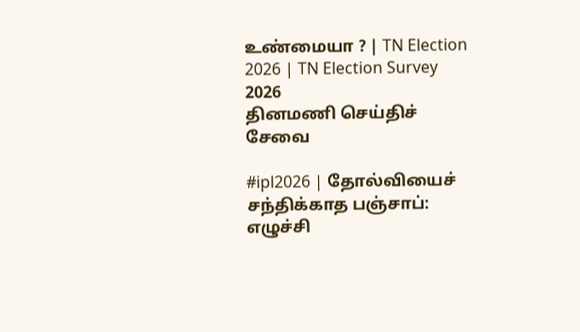உண்மையா ? | TN Election 2026 | TN Election Survey 2026
தினமணி செய்திச் சேவை

#ipl2026 | தோல்வியைச் சந்திக்காத பஞ்சாப்: எழுச்சி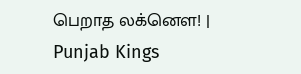பெறாத லக்னௌ! | Punjab Kings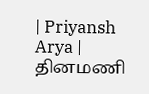| Priyansh Arya |
தினமணி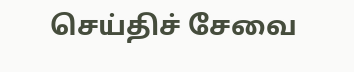செய்திச் சேவை